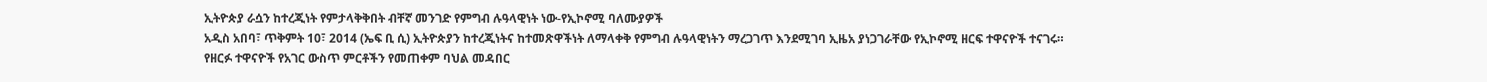ኢትዮጵያ ራሷን ከተረጂነት የምታላቅቅበት ብቸኛ መንገድ የምግብ ሉዓላዊነት ነው-የኢኮኖሚ ባለሙያዎች
አዲስ አበባ፣ ጥቅምት 10፣ 2014 (ኤፍ ቢ ሲ) ኢትዮጵያን ከተረጂነትና ከተመጽዋችነት ለማላቀቅ የምግብ ሉዓላዊነትን ማረጋገጥ እንደሚገባ ኢዜአ ያነጋገራቸው የኢኮኖሚ ዘርፍ ተዋናዮች ተናገሩ።
የዘርፉ ተዋናዮች የአገር ውስጥ ምርቶችን የመጠቀም ባህል መዳበር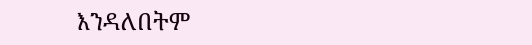እንዳለበትም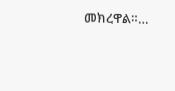መክረዋል።…